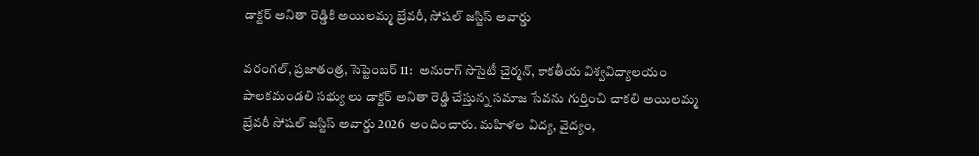డాక్టర్ అనితా రెడ్డికి అయిలమ్మ బ్రేవరీ, సోషల్ జస్టిస్ అవార్డు

వ‌రంగ‌ల్‌, ప్ర‌జాతంత్ర‌, సెప్టెంబ‌ర్ 11:  అనురాగ్ సొసైటీ చైర్మన్, కాకతీయ విశ్వవిద్యాలయం పాలకమండలి సభ్యు లు డాక్టర్ అనితా రెడ్డి చేస్తున్న సమాజ సేవను గుర్తించి చాకలి అయిలమ్మ బ్రేవరీ సోషల్ జస్టిస్ అవార్డు 2026  అందించారు. మహిళల విద్య, వైద్యం,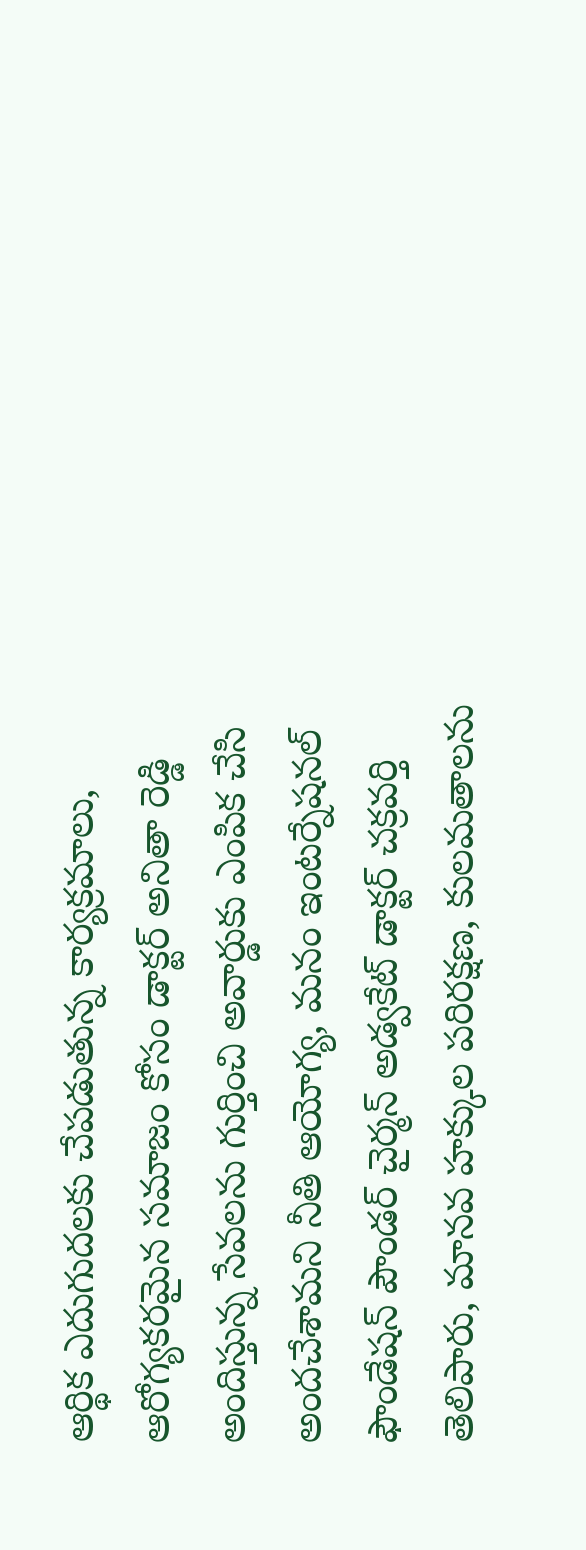ఆర్థిక ఎదుగుదలకు చేప‌డుతున్న‌ కార్యక్రమాలు, ఆరోగ్యకరమైన సమాజం కోసం డాక్టర్ అనితా రెడ్డి అందిస్తున్న సేవలను గుర్తించి అవార్డుకు ఎంపిక చేసి అందచేశామని నీతి ఆయోగ్య‌, మనం ఇంటర్నేషనల్ ఫౌండేషన్ పౌండర్ చైర్మన్ అడ్వకేట్ డాక్టర్ చక్రవర్తి తెలిపారు, మానవ హక్కుల పరిరక్షణ, కులమతాలను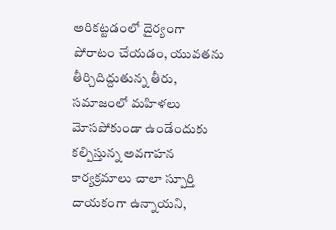అరికట్టడంలో దైర్యంగా పోరాటం చేయడం, యువతను తీర్చిదిద్దుతున్న తీరు, సమాజంలో మహిళలు మోసపోకుండా ఉండేందుకు కల్పిస్తున్న అవగాహన కార్యక్రమాలు చాలా స్పూర్తి దాయ‌కంగా ఉన్నాయని,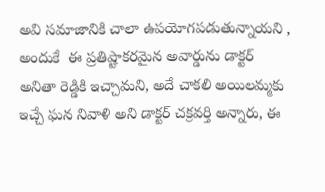అవి సమాజానికి చాలా ఉపయోగపడుతున్నాయని , అందుకే  ఈ ప్రతిష్టాకరమైన అవార్డును డాక్టర్ అనితా రెడ్డికి ఇచ్చామ‌ని, అదే చాకలి అయిలమ్మకు ఇచ్చే ఘన నివాళి అని డాక్టర్ చక్రవర్తి అన్నారు, ఈ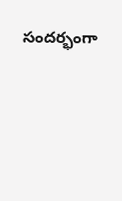సందర్భంగా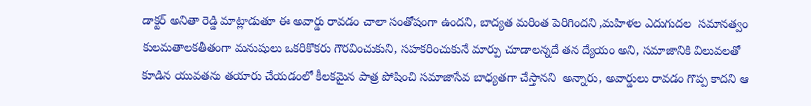డాక్టర్ అనితా రెడ్డి మాట్లాడుతూ ఈ అవార్డు రావడం చాలా సంతోషంగా ఉందని, బాద్యత మరింత పెరిగిందని ,మహిళల ఎదుగుదల  సమానత్వం కులమతాలకతీతంగా మనుషులు ఒకరికొకరు గౌరవించుకుని, సహకరించుకునే మార్పు చూడాలన్నదే తన ద్యేయం అని, సమాజానికి విలువలతో కూడిన యువతను తయారు చేయడంలో కీలకమైన పాత్ర పోషించి సమాజాసేవ బాధ్యతగా చేస్తానని  అన్నారు, అవార్డులు రావడం గొప్ప కాదని ఆ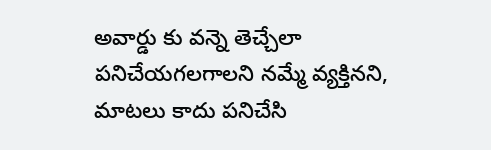అవార్డు కు వన్నె తెచ్చేలా పనిచేయగలగాలని నమ్మే వ్యక్తినని,  మాటలు కాదు పనిచేసి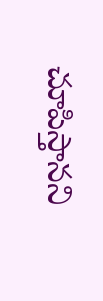చూపిస్తానని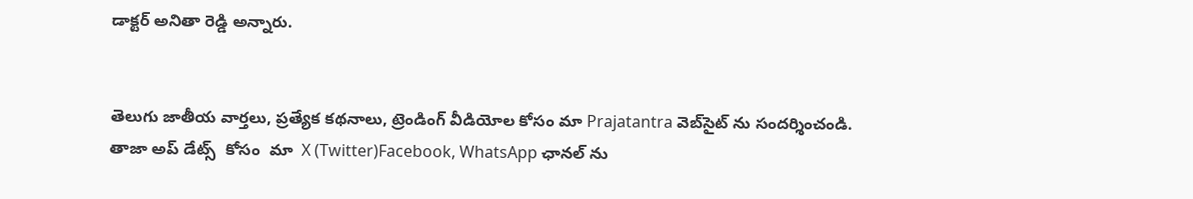డాక్టర్ అనితా రెడ్డి అన్నారు.


తెలుగు జాతీయ వార్తలు, ప్రత్యేక కథనాలు, ట్రెండింగ్ వీడియోల కోసం మా Prajatantra వెబ్‌సైట్ ను సందర్శించండి. తాజా అప్‌ డేట్స్  కోసం  మా  X (Twitter)Facebook, WhatsApp ఛానల్ ను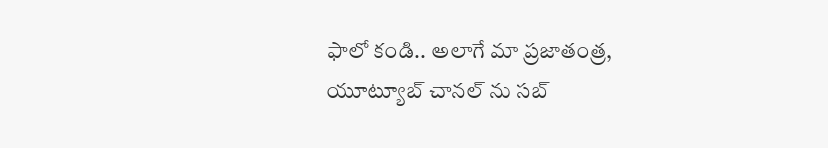ఫాలో కండి.. అలాగే మా ప్రజాతంత్ర, యూట్యూబ్ చానల్ ను సబ్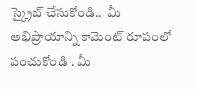స్క్రైబ్ చేసుకోండి..  మీ అభిప్రాయాన్ని కామెంట్ రూపంలో పంచుకోండి . మీ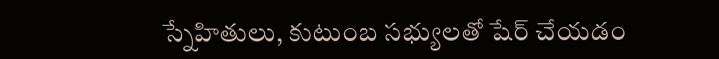స్నేహితులు, కుటుంబ సభ్యులతో షేర్ చేయడం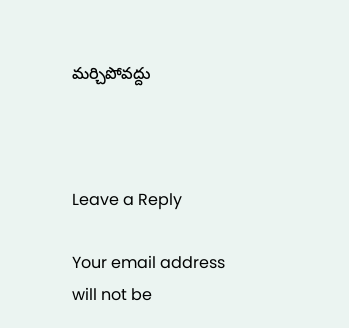మర్చిపోవద్దు



Leave a Reply

Your email address will not be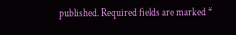published. Required fields are marked *